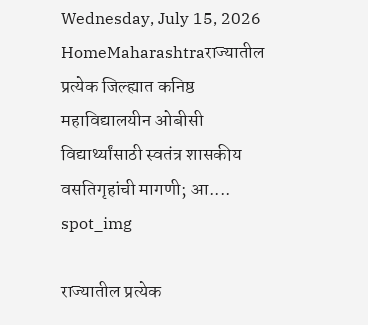Wednesday, July 15, 2026
HomeMaharashtraराज्यातील प्रत्येक जिल्ह्यात कनिष्ठ महाविद्यालयीन ओबीसी विद्यार्थ्यांसाठी स्वतंत्र शासकीय वसतिगृहांची मागणी; आ....
spot_img

राज्यातील प्रत्येक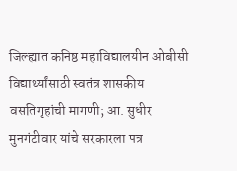जिल्ह्यात कनिष्ठ महाविद्यालयीन ओबीसी विद्यार्थ्यांसाठी स्वतंत्र शासकीय वसतिगृहांची मागणी; आ. सुधीर मुनगंटीवार यांचे सरकारला पत्र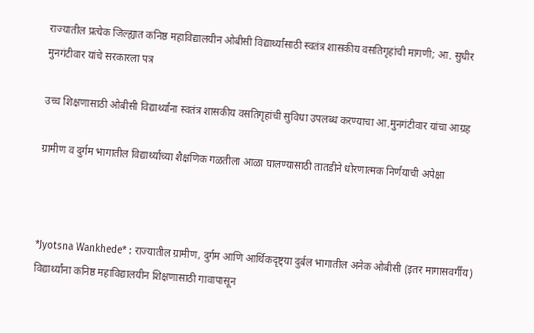राज्यातील प्रत्येक जिल्ह्यात कनिष्ठ महाविद्यालयीन ओबीसी विद्यार्थ्यांसाठी स्वतंत्र शासकीय वसतिगृहांची मागणी; आ. सुधीर मुनगंटीवार यांचे सरकारला पत्र

उच्च शिक्षणासाठी ओबीसी विद्यार्थ्यांना स्वतंत्र शासकीय वसतिगृहांची सुविधा उपलब्ध करण्याचा आ.मुनगंटीवार यांचा आग्रह

ग्रामीण व दुर्गम भागातील विद्यार्थ्यांच्या शैक्षणिक गळतीला आळा घालण्यासाठी तातडीने धोरणात्मक निर्णयाची अपेक्षा



*Jyotsna Wankhede* : राज्यातील ग्रामीण, दुर्गम आणि आर्थिकदृष्ट्या दुर्बल भागातील अनेक ओबीसी (इतर मागासवर्गीय) विद्यार्थ्यांना कनिष्ठ महाविद्यालयीन शिक्षणासाठी गावापासून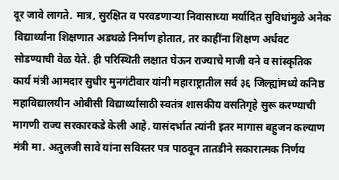दूर जावे लागते. मात्र, सुरक्षित व परवडणाऱ्या निवासाच्या मर्यादित सुविधांमुळे अनेक विद्यार्थ्यांना शिक्षणात अडथळे निर्माण होतात, तर काहींना शिक्षण अर्धवट सोडण्याची वेळ येते. ही परिस्थिती लक्षात घेऊन राज्याचे माजी वने व सांस्कृतिक कार्य मंत्री आमदार सुधीर मुनगंटीवार यांनी महाराष्ट्रातील सर्व ३६ जिल्ह्यांमध्ये कनिष्ठ महाविद्यालयीन ओबीसी विद्यार्थ्यांसाठी स्वतंत्र शासकीय वसतिगृहे सुरू करण्याची मागणी राज्य सरकारकडे केली आहे. यासंदर्भात त्यांनी इतर मागास बहुजन कल्याण मंत्री मा. अतुलजी सावे यांना सविस्तर पत्र पाठवून तातडीने सकारात्मक निर्णय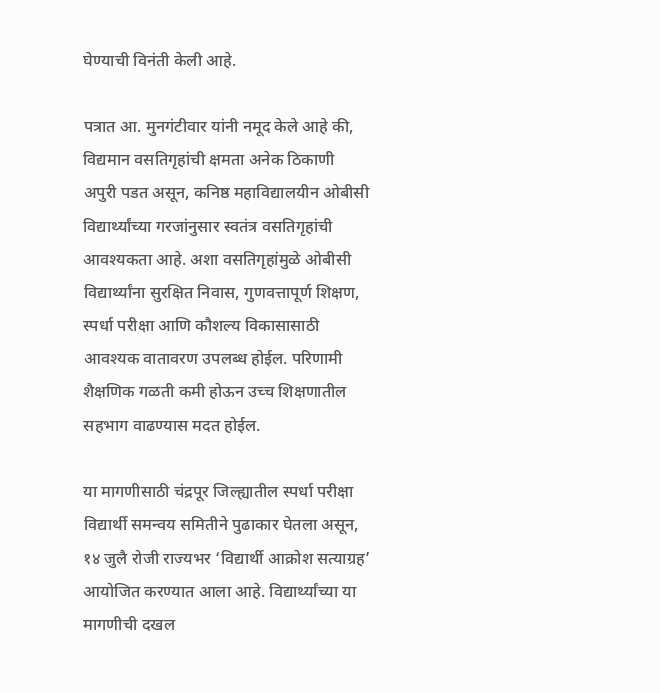घेण्याची विनंती केली आहे.

पत्रात आ. मुनगंटीवार यांनी नमूद केले आहे की, विद्यमान वसतिगृहांची क्षमता अनेक ठिकाणी अपुरी पडत असून, कनिष्ठ महाविद्यालयीन ओबीसी विद्यार्थ्यांच्या गरजांनुसार स्वतंत्र वसतिगृहांची आवश्यकता आहे. अशा वसतिगृहांमुळे ओबीसी विद्यार्थ्यांना सुरक्षित निवास, गुणवत्तापूर्ण शिक्षण, स्पर्धा परीक्षा आणि कौशल्य विकासासाठी आवश्यक वातावरण उपलब्ध होईल. परिणामी शैक्षणिक गळती कमी होऊन उच्च शिक्षणातील सहभाग वाढण्यास मदत होईल.

या मागणीसाठी चंद्रपूर जिल्ह्यातील स्पर्धा परीक्षा विद्यार्थी समन्वय समितीने पुढाकार घेतला असून, १४ जुलै रोजी राज्यभर ‘विद्यार्थी आक्रोश सत्याग्रह’ आयोजित करण्यात आला आहे. विद्यार्थ्यांच्या या मागणीची दखल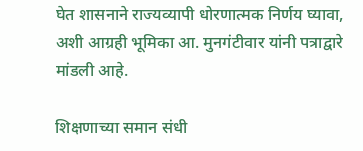घेत शासनाने राज्यव्यापी धोरणात्मक निर्णय घ्यावा, अशी आग्रही भूमिका आ. मुनगंटीवार यांनी पत्राद्वारे मांडली आहे.

शिक्षणाच्या समान संधी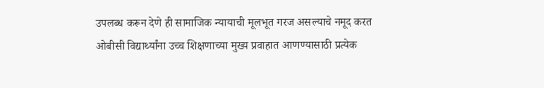उपलब्ध करून देणे ही सामाजिक न्यायाची मूलभूत गरज असल्याचे नमूद करत ओबीसी विद्यार्थ्यांना उच्च शिक्षणाच्या मुख्य प्रवाहात आणण्यासाठी प्रत्येक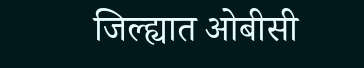जिल्ह्यात ओबीसी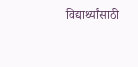विद्यार्थ्यांसाठी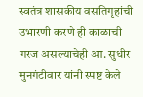स्वतंत्र शासकीय वसतिगृहांची उभारणी करणे ही काळाची गरज असल्याचेही आ. सुधीर मुनगंटीवार यांनी स्पष्ट केले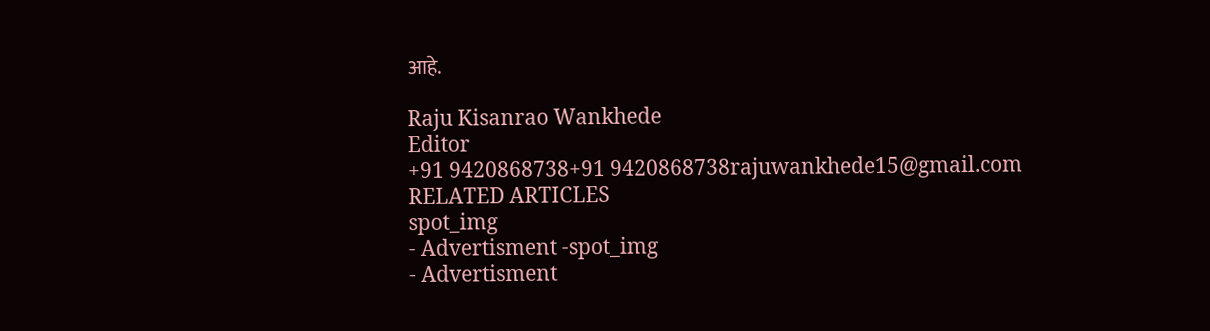आहे.

Raju Kisanrao Wankhede
Editor
+91 9420868738+91 9420868738rajuwankhede15@gmail.com
RELATED ARTICLES
spot_img
- Advertisment -spot_img
- Advertisment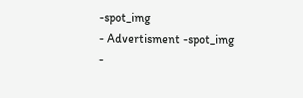-spot_img
- Advertisment -spot_img
-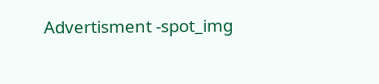Advertisment -spot_img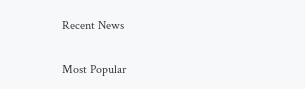Recent News

Most Popular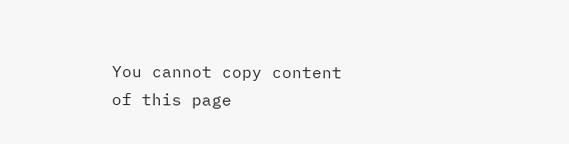You cannot copy content of this page